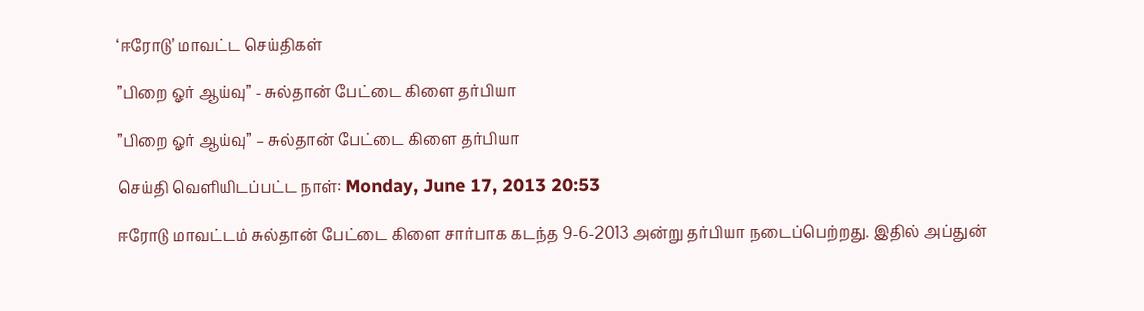‘ஈரோடு’ மாவட்ட செய்திகள்

”பிறை ஓர் ஆய்வு” - சுல்தான் பேட்டை கிளை தர்பியா

”பிறை ஓர் ஆய்வு” – சுல்தான் பேட்டை கிளை தர்பியா

செய்தி வெளியிடப்பட்ட நாள்: Monday, June 17, 2013 20:53

ஈரோடு மாவட்டம் சுல்தான் பேட்டை கிளை சார்பாக கடந்த 9-6-2013 அன்று தர்பியா நடைப்பெற்றது. இதில் அப்துன்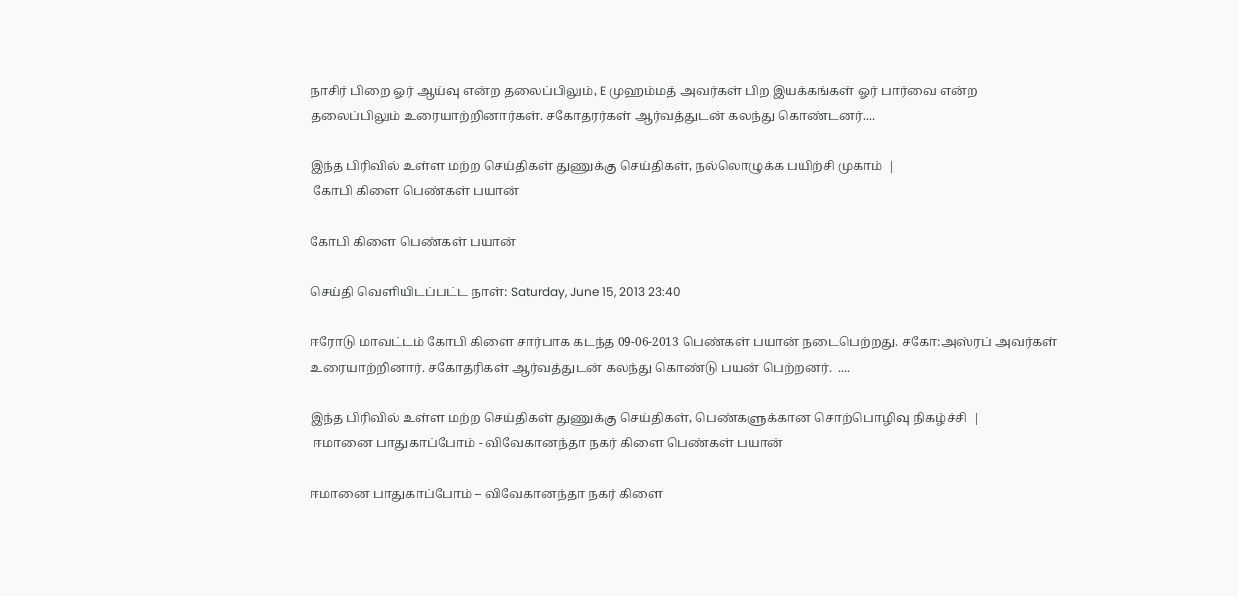நாசிர் பிறை ஓர் ஆய்வு என்ற தலைப்பிலும், E முஹம்மத் அவர்கள் பிற இயக்கங்கள் ஓர் பார்வை என்ற தலைப்பிலும் உரையாற்றினார்கள். சகோதரர்கள் ஆர்வத்துடன் கலந்து கொண்டனர்....

இந்த பிரிவில் உள்ள மற்ற செய்திகள் துணுக்கு செய்திகள், நல்லொழுக்க பயிற்சி முகாம்  |
 கோபி கிளை பெண்கள் பயான்

கோபி கிளை பெண்கள் பயான்

செய்தி வெளியிடப்பட்ட நாள்: Saturday, June 15, 2013 23:40

ஈரோடு மாவட்டம் கோபி கிளை சார்பாக கடந்த 09-06-2013 பெண்கள் பயான் நடைபெற்றது. சகோ:அஸ்ரப் அவர்கள் உரையாற்றினார். சகோதரிகள் ஆர்வத்துடன் கலந்து கொண்டு பயன் பெற்றனர்.  ....

இந்த பிரிவில் உள்ள மற்ற செய்திகள் துணுக்கு செய்திகள், பெண்களுக்கான சொற்பொழிவு நிகழ்ச்சி  |
 ஈமானை பாதுகாப்போம் - விவேகானந்தா நகர் கிளை பெண்கள் பயான்

ஈமானை பாதுகாப்போம் – விவேகானந்தா நகர் கிளை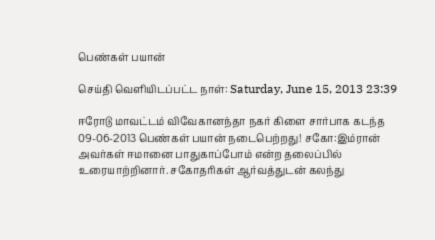பெண்கள் பயான்

செய்தி வெளியிடப்பட்ட நாள்: Saturday, June 15, 2013 23:39

ஈரோடு மாவட்டம் விவேகானந்தா நகர் கிளை சார்பாக கடந்த 09-06-2013 பெண்கள் பயான் நடைபெற்றது! சகோ:இம்ரான் அவர்கள் ஈமானை பாதுகாப்போம் என்ற தலைப்பில் உரையாற்றினார். சகோதரிகள் ஆர்வத்துடன் கலந்து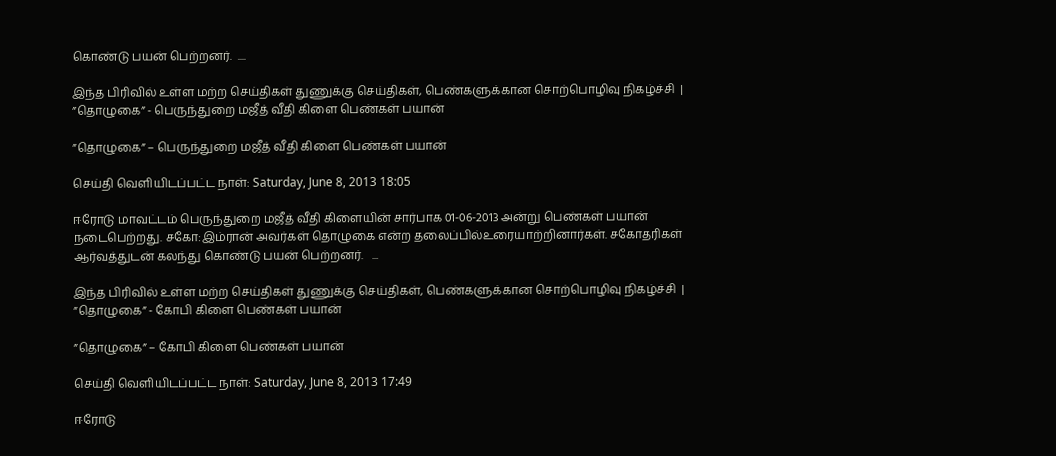கொண்டு பயன் பெற்றனர்.  ....

இந்த பிரிவில் உள்ள மற்ற செய்திகள் துணுக்கு செய்திகள், பெண்களுக்கான சொற்பொழிவு நிகழ்ச்சி  |
”தொழுகை” - பெருந்துறை மஜீத் வீதி கிளை பெண்கள் பயான்

”தொழுகை” – பெருந்துறை மஜீத் வீதி கிளை பெண்கள் பயான்

செய்தி வெளியிடப்பட்ட நாள்: Saturday, June 8, 2013 18:05

ஈரோடு மாவட்டம் பெருந்துறை மஜீத் வீதி கிளையின் சார்பாக 01-06-2013 அன்று பெண்கள் பயான் நடைபெற்றது. சகோ:இம்ரான் அவர்கள் தொழுகை என்ற தலைப்பில்உரையாற்றினார்கள். சகோதரிகள் ஆர்வத்துடன் கலந்து கொண்டு பயன் பெற்றனர்.   ...

இந்த பிரிவில் உள்ள மற்ற செய்திகள் துணுக்கு செய்திகள், பெண்களுக்கான சொற்பொழிவு நிகழ்ச்சி  |
”தொழுகை” - கோபி கிளை பெண்கள் பயான்

”தொழுகை” – கோபி கிளை பெண்கள் பயான்

செய்தி வெளியிடப்பட்ட நாள்: Saturday, June 8, 2013 17:49

ஈரோடு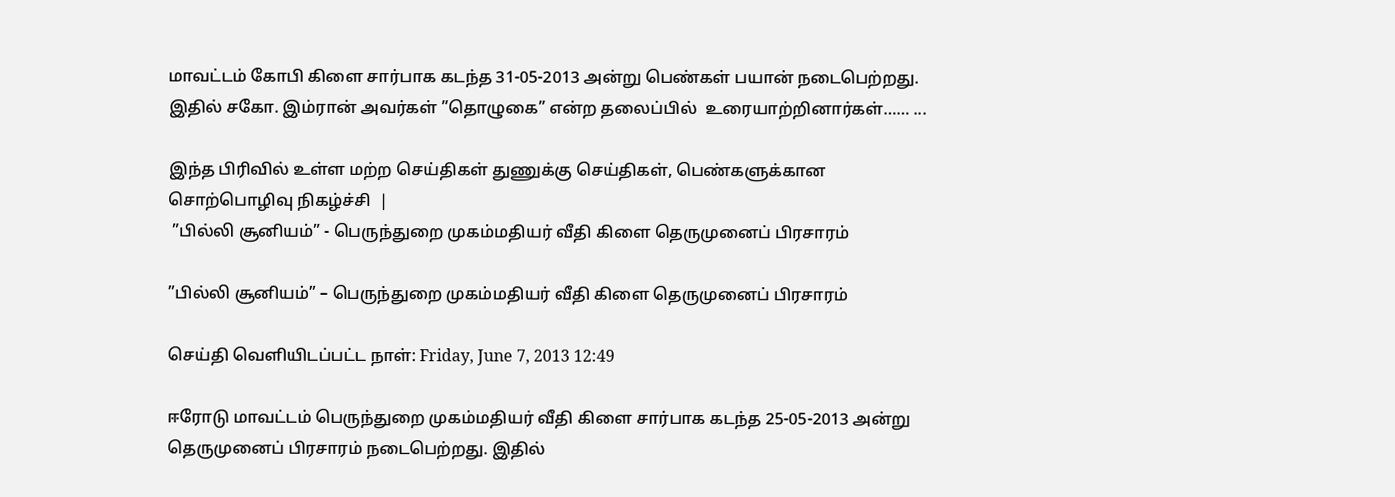மாவட்டம் கோபி கிளை சார்பாக கடந்த 31-05-2013 அன்று பெண்கள் பயான் நடைபெற்றது. இதில் சகோ. இம்ரான் அவர்கள் ”தொழுகை” என்ற தலைப்பில்  உரையாற்றினார்கள்…… ...

இந்த பிரிவில் உள்ள மற்ற செய்திகள் துணுக்கு செய்திகள், பெண்களுக்கான சொற்பொழிவு நிகழ்ச்சி  |
 ”பில்லி சூனியம்” - பெருந்துறை முகம்மதியர் வீதி கிளை தெருமுனைப் பிரசாரம்

”பில்லி சூனியம்” – பெருந்துறை முகம்மதியர் வீதி கிளை தெருமுனைப் பிரசாரம்

செய்தி வெளியிடப்பட்ட நாள்: Friday, June 7, 2013 12:49

ஈரோடு மாவட்டம் பெருந்துறை முகம்மதியர் வீதி கிளை சார்பாக கடந்த 25-05-2013 அன்று தெருமுனைப் பிரசாரம் நடைபெற்றது. இதில்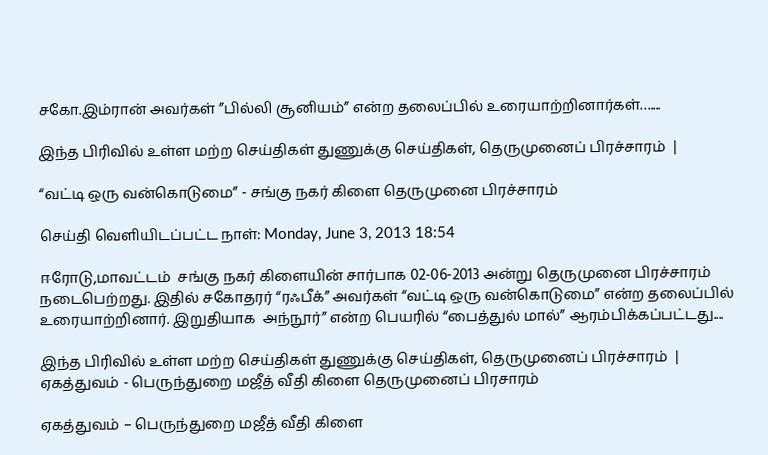சகோ.இம்ரான் அவர்கள் ”பில்லி சூனியம்” என்ற தலைப்பில் உரையாற்றினார்கள்…....

இந்த பிரிவில் உள்ள மற்ற செய்திகள் துணுக்கு செய்திகள், தெருமுனைப் பிரச்சாரம்  |

“வட்டி ஒரு வன்கொடுமை” - சங்கு நகர் கிளை தெருமுனை பிரச்சாரம்

செய்தி வெளியிடப்பட்ட நாள்: Monday, June 3, 2013 18:54

ஈரோடு,மாவட்டம்  சங்கு நகர் கிளையின் சார்பாக 02-06-2013 அன்று தெருமுனை பிரச்சாரம்  நடைபெற்றது. இதில் சகோதரர் “ரஃபீக்” அவர்கள் “வட்டி ஒரு வன்கொடுமை” என்ற தலைப்பில் உரையாற்றினார். இறுதியாக  அந்நூர்” என்ற பெயரில் “பைத்துல் மால்” ஆரம்பிக்கப்பட்டது....

இந்த பிரிவில் உள்ள மற்ற செய்திகள் துணுக்கு செய்திகள், தெருமுனைப் பிரச்சாரம்  |
ஏகத்துவம் - பெருந்துறை மஜீத் வீதி கிளை தெருமுனைப் பிரசாரம்

ஏகத்துவம் – பெருந்துறை மஜீத் வீதி கிளை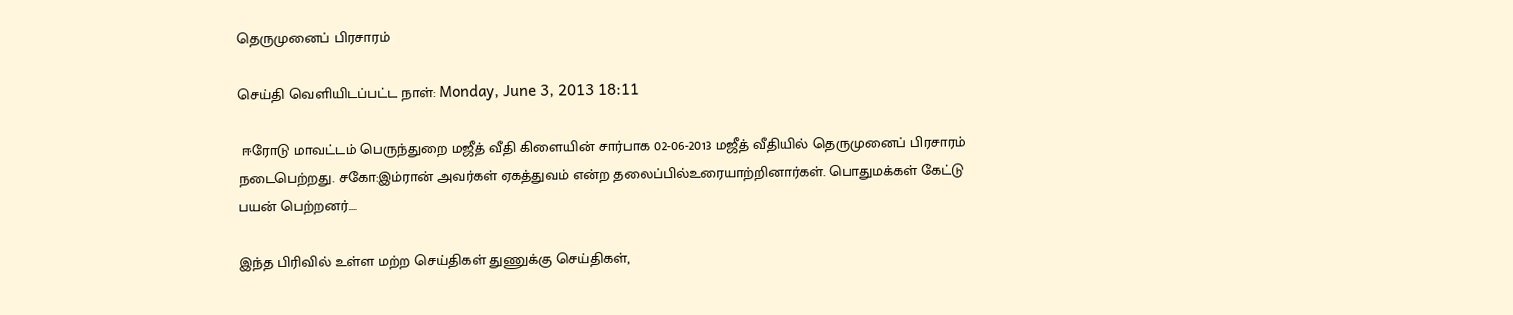தெருமுனைப் பிரசாரம்

செய்தி வெளியிடப்பட்ட நாள்: Monday, June 3, 2013 18:11

 ஈரோடு மாவட்டம் பெருந்துறை மஜீத் வீதி கிளையின் சார்பாக 02-06-2013 மஜீத் வீதியில் தெருமுனைப் பிரசாரம் நடைபெற்றது. சகோ:இம்ரான் அவர்கள் ஏகத்துவம் என்ற தலைப்பில்உரையாற்றினார்கள். பொதுமக்கள் கேட்டு பயன் பெற்றனர்....

இந்த பிரிவில் உள்ள மற்ற செய்திகள் துணுக்கு செய்திகள்,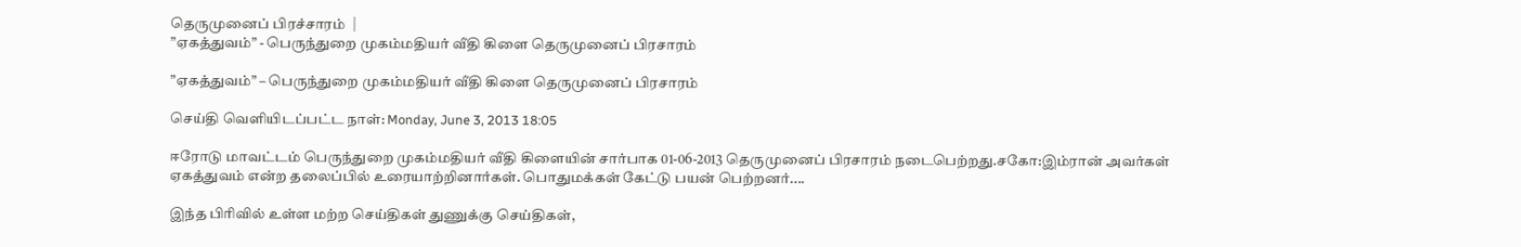தெருமுனைப் பிரச்சாரம்  |
”ஏகத்துவம்” - பெருந்துறை முகம்மதியர் வீதி கிளை தெருமுனைப் பிரசாரம்

”ஏகத்துவம்” – பெருந்துறை முகம்மதியர் வீதி கிளை தெருமுனைப் பிரசாரம்

செய்தி வெளியிடப்பட்ட நாள்: Monday, June 3, 2013 18:05

ஈரோடு மாவட்டம் பெருந்துறை முகம்மதியர் வீதி கிளையின் சார்பாக 01-06-2013 தெருமுனைப் பிரசாரம் நடைபெற்றது.சகோ:இம்ரான் அவர்கள் ஏகத்துவம் என்ற தலைப்பில் உரையாற்றினார்கள். பொதுமக்கள் கேட்டு பயன் பெற்றனர்....

இந்த பிரிவில் உள்ள மற்ற செய்திகள் துணுக்கு செய்திகள்,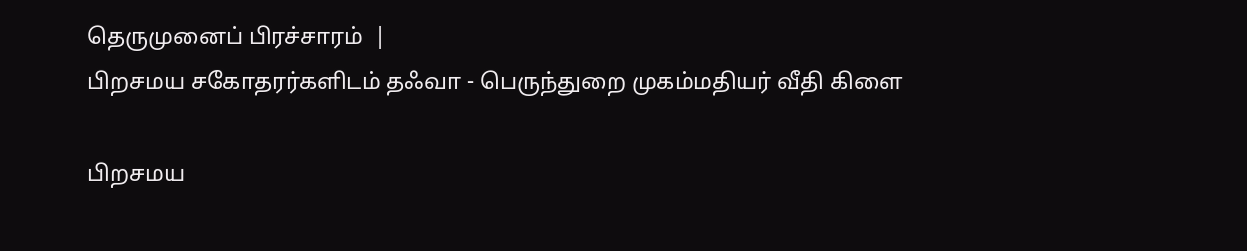தெருமுனைப் பிரச்சாரம்  |
பிறசமய சகோதரர்களிடம் தஃவா - பெருந்துறை முகம்மதியர் வீதி கிளை

பிறசமய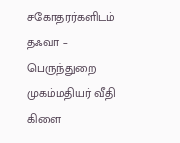சகோதரர்களிடம் தஃவா – பெருந்துறை முகம்மதியர் வீதி கிளை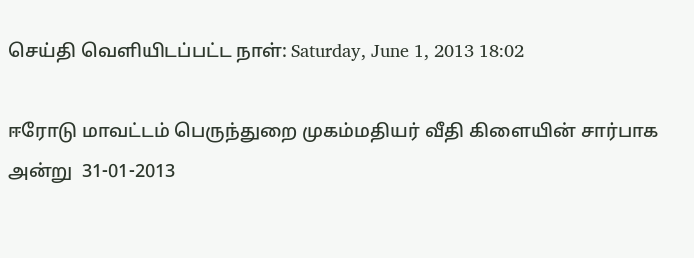செய்தி வெளியிடப்பட்ட நாள்: Saturday, June 1, 2013 18:02

ஈரோடு மாவட்டம் பெருந்துறை முகம்மதியர் வீதி கிளையின் சார்பாக அன்று  31-01-2013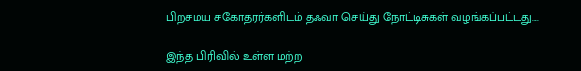பிறசமய சகோதரர்களிடம் தஃவா செய்து நோட்டிசுகள் வழங்கப்பட்டது....

இந்த பிரிவில் உள்ள மற்ற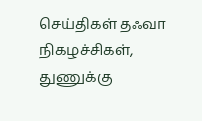செய்திகள் தஃவா நிகழச்சிகள், துணுக்கு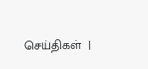செய்திகள்  |